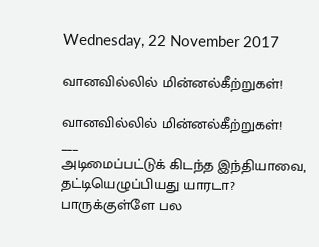Wednesday, 22 November 2017

வானவில்லில் மின்னல்கீற்றுகள்!

வானவில்லில் மின்னல்கீற்றுகள்!
___
அடிமைப்பட்டுக் கிடந்த இந்தியாவை,
தட்டியெழுப்பியது யாரடா?
பாருக்குள்ளே பல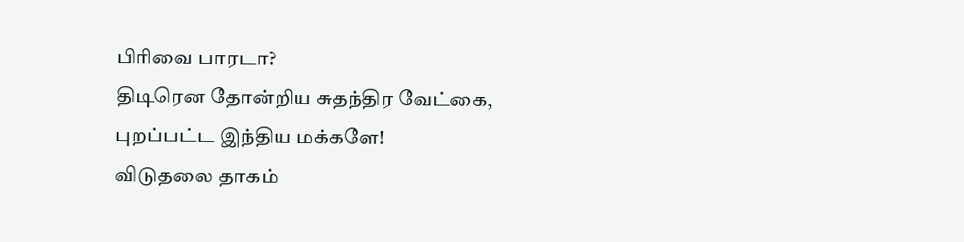பிரிவை பாரடா?
திடிரென தோன்றிய சுதந்திர வேட்கை,
புறப்பட்ட இந்திய மக்களே!
விடுதலை தாகம்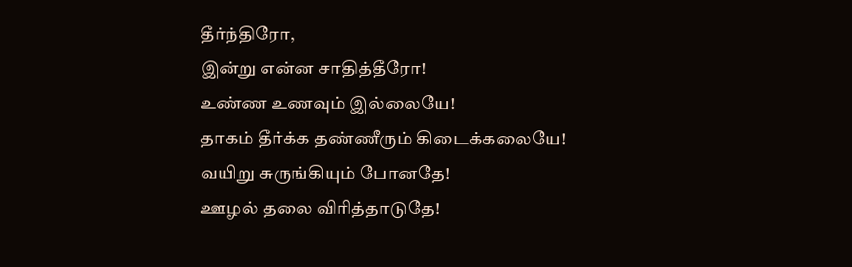தீர்ந்திரோ,
இன்று என்ன சாதித்தீரோ!
உண்ண உணவும் இல்லையே!
தாகம் தீர்க்க தண்ணீரும் கிடைக்கலையே!
வயிறு சுருங்கியும் போனதே!
ஊழல் தலை விரித்தாடுதே!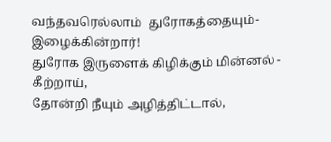வந்தவரெல்லாம்  துரோகத்தையும்- இழைக்கின்றார்!
துரோக இருளைக் கிழிக்கும் மின்னல் - கீற்றாய்,
தோன்றி நீயும் அழித்திட்டால்,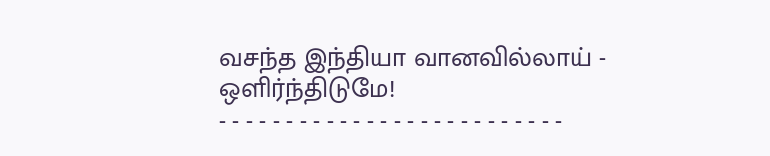வசந்த இந்தியா வானவில்லாய் - ஒளிர்ந்திடுமே!
- - - - - - - - - - - - - - - - - - - - - - - - - -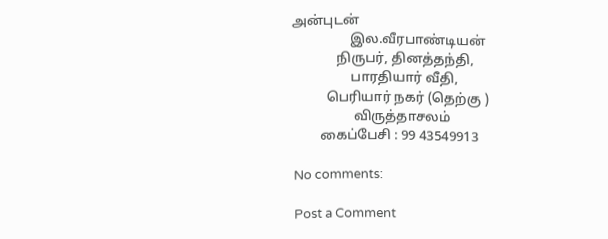அன்புடன்
                 இல.வீரபாண்டியன்
             நிருபர், தினத்தந்தி,
                 பாரதியார் வீதி,
          பெரியார் நகர் (தெற்கு )
                  விருத்தாசலம்
        கைப்பேசி : 99 43549913

No comments:

Post a Comment